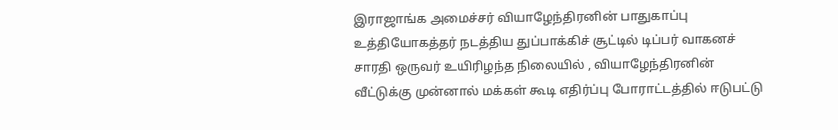இராஜாங்க அமைச்சர் வியாழேந்திரனின் பாதுகாப்பு உத்தியோகத்தர் நடத்திய துப்பாக்கிச் சூட்டில் டிப்பர் வாகனச் சாரதி ஒருவர் உயிரிழந்த நிலையில் , வியாழேந்திரனின் வீட்டுக்கு முன்னால் மக்கள் கூடி எதிர்ப்பு போராட்டத்தில் ஈடுபட்டு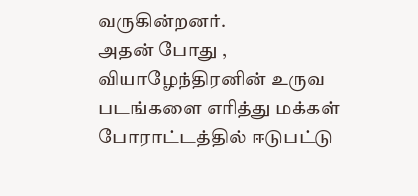வருகின்றனர்.
அதன் போது , வியாழேந்திரனின் உருவ படங்களை எரித்து மக்கள் போராட்டத்தில் ஈடுபட்டு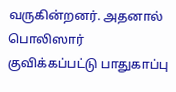வருகின்றனர். அதனால் பொலிஸார் குவிக்கப்பட்டு பாதுகாப்பு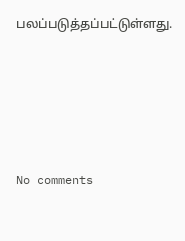பலப்படுத்தப்பட்டுள்ளது.







No comments